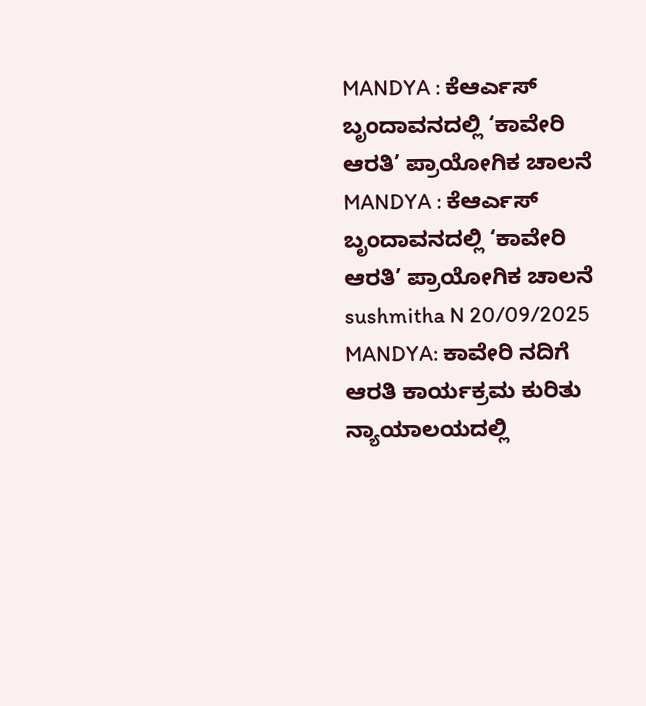MANDYA : ಕೆಆರ್ಎಸ್ ಬೃಂದಾವನದಲ್ಲಿ ‘ಕಾವೇರಿ ಆರತಿ’ ಪ್ರಾಯೋಗಿಕ ಚಾಲನೆ MANDYA : ಕೆಆರ್ಎಸ್ ಬೃಂದಾವನದಲ್ಲಿ ‘ಕಾವೇರಿ ಆರತಿ’ ಪ್ರಾಯೋಗಿಕ ಚಾಲನೆ sushmitha N 20/09/2025 MANDYA: ಕಾವೇರಿ ನದಿಗೆ ಆರತಿ ಕಾರ್ಯಕ್ರಮ ಕುರಿತು ನ್ಯಾಯಾಲಯದಲ್ಲಿ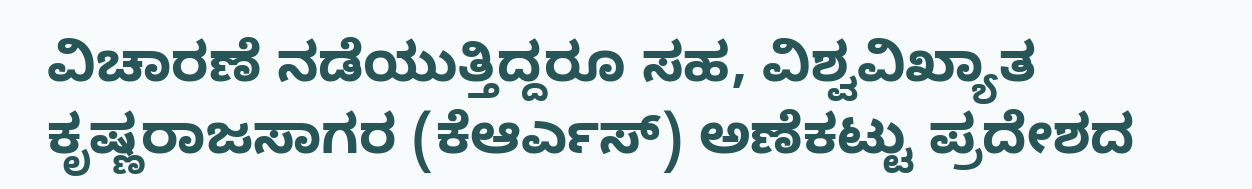ವಿಚಾರಣೆ ನಡೆಯುತ್ತಿದ್ದರೂ ಸಹ, ವಿಶ್ವವಿಖ್ಯಾತ ಕೃಷ್ಣರಾಜಸಾಗರ (ಕೆಆರ್ಎಸ್) ಅಣೆಕಟ್ಟು ಪ್ರದೇಶದ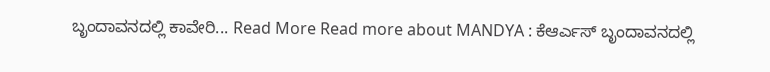ಬೃಂದಾವನದಲ್ಲಿ ಕಾವೇರಿ... Read More Read more about MANDYA : ಕೆಆರ್ಎಸ್ ಬೃಂದಾವನದಲ್ಲಿ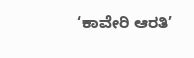‘ಕಾವೇರಿ ಆರತಿ’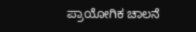ಪ್ರಾಯೋಗಿಕ ಚಾಲನೆ